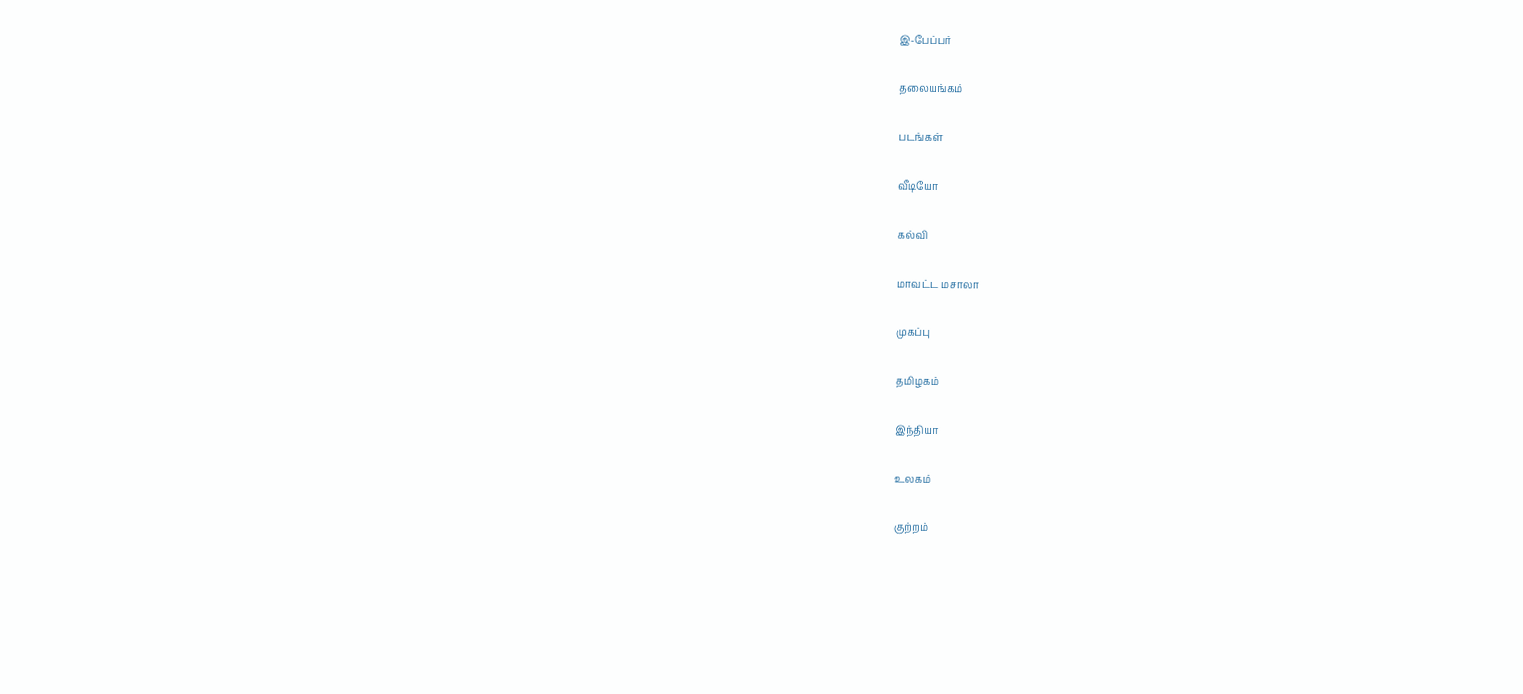இ-பேப்பர்

தலையங்கம்

படங்கள்

வீடியோ

கல்வி

மாவட்ட மசாலா

முகப்பு

தமிழகம்

இந்தியா

உலகம்

குற்றம்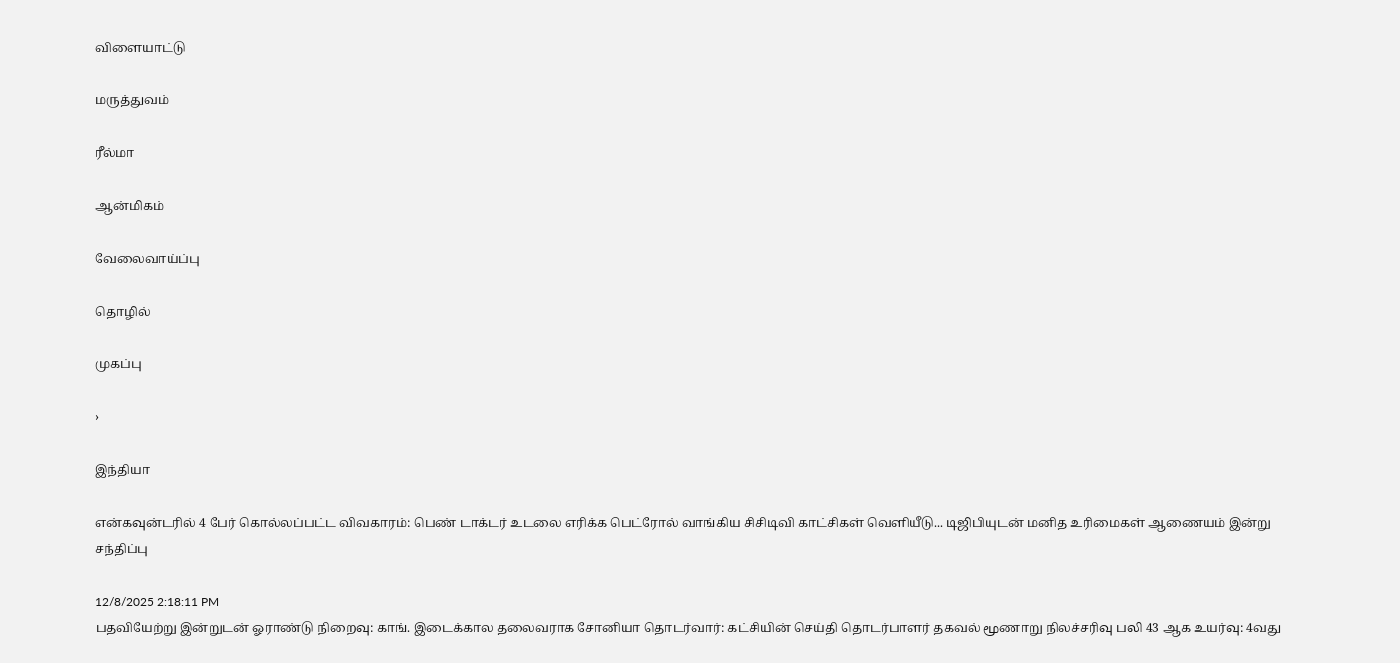விளையாட்டு

மருத்துவம்

ரீல்மா

ஆன்மிகம்

வேலைவாய்ப்பு

தொழில்

முகப்பு

›

இந்தியா

என்கவுன்டரில் 4 பேர் கொல்லப்பட்ட விவகாரம்: பெண் டாக்டர் உடலை எரிக்க பெட்ரோல் வாங்கிய சிசிடிவி காட்சிகள் வெளியீடு... டிஜிபியுடன் மனித உரிமைகள் ஆணையம் இன்று சந்திப்பு

12/8/2025 2:18:11 PM
பதவியேற்று இன்றுடன் ஓராண்டு நிறைவு: காங். இடைக்கால தலைவராக சோனியா தொடர்வார்: கட்சியின் செய்தி தொடர்பாளர் தகவல் மூணாறு நிலச்சரிவு பலி 43 ஆக உயர்வு: 4வது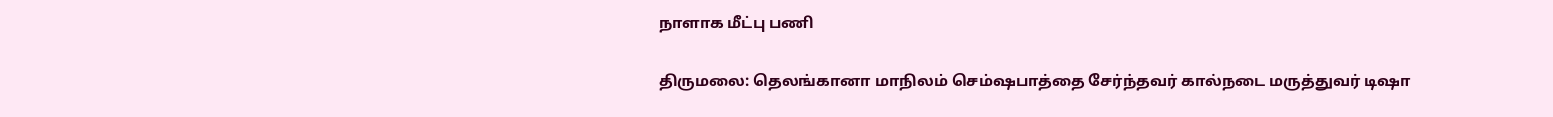நாளாக மீட்பு பணி

திருமலை: தெலங்கானா மாநிலம் செம்ஷபாத்தை சேர்ந்தவர் கால்நடை மருத்துவர் டிஷா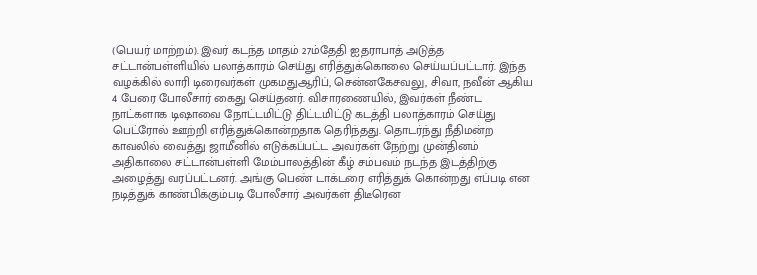(பெயர் மாற்றம்). இவர் கடந்த மாதம் 27ம்தேதி ஐதராபாத் அடுத்த சட்டான்பள்ளியில் பலாத்காரம் செய்து எரித்துக்கொலை செய்யப்பட்டார். இந்த வழக்கில் லாரி டிரைவர்கள் முகமதுஆரிப், சென்னகேசவலு, சிவா, நவீன் ஆகிய 4 பேரை போலீசார் கைது செய்தனர். விசாரணையில், இவர்கள் நீண்ட நாட்களாக டிஷாவை நோட்டமிட்டு திட்டமிட்டு கடத்தி பலாத்காரம் செய்து பெட்ரோல் ஊற்றி எரித்துக்கொன்றதாக தெரிந்தது. தொடர்ந்து நீதிமன்ற காவலில் வைத்து ஜாமீனில் எடுக்கப்பட்ட அவர்கள் நேற்று முன்தினம் அதிகாலை சட்டான்பள்ளி மேம்பாலத்தின் கீழ் சம்பவம் நடந்த இடத்திற்கு அழைத்து வரப்பட்டனர். அங்கு பெண் டாக்டரை எரித்துக் கொன்றது எப்படி என நடித்துக் காண்பிக்கும்படி போலீசார் அவர்கள் திடீரென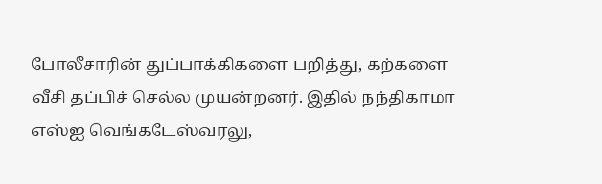போலீசாரின் துப்பாக்கிகளை பறித்து, கற்களை வீசி தப்பிச் செல்ல முயன்றனர். இதில் நந்திகாமா எஸ்ஐ வெங்கடேஸ்வரலு,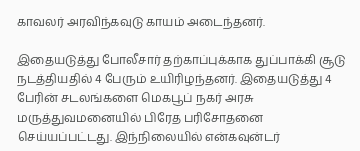காவலர் அரவிந்கவுடு காயம் அடைந்தனர்.

இதையடுத்து போலீசார் தற்காப்புக்காக துப்பாக்கி சூடு நடத்தியதில் 4 பேரும் உயிரிழந்தனர். இதையடுத்து 4 பேரின் சடலங்களை மெகபூப் நகர் அரசு மருத்துவமனையில் பிரேத பரிசோதனை செய்யப்பட்டது. இந்நிலையில் என்கவுன்டர்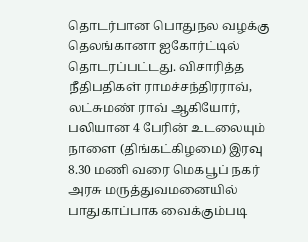தொடர்பான பொதுநல வழக்கு தெலங்கானா ஐகோர்ட்டில் தொடரப்பட்டது. விசாரித்த நீதிபதிகள் ராமச்சந்திரராவ், லட்சுமண் ராவ் ஆகியோர், பலியான 4 பேரின் உடலையும் நாளை (திங்கட்கிழமை) இரவு 8.30 மணி வரை மெகபூப் நகர் அரசு மருத்துவமனையில் பாதுகாப்பாக வைக்கும்படி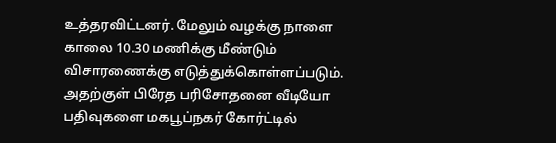உத்தரவிட்டனர். மேலும் வழக்கு நாளை காலை 10.30 மணிக்கு மீண்டும் விசாரணைக்கு எடுத்துக்கொள்ளப்படும். அதற்குள் பிரேத பரிசோதனை வீடியோ பதிவுகளை மகபூப்நகர் கோர்ட்டில்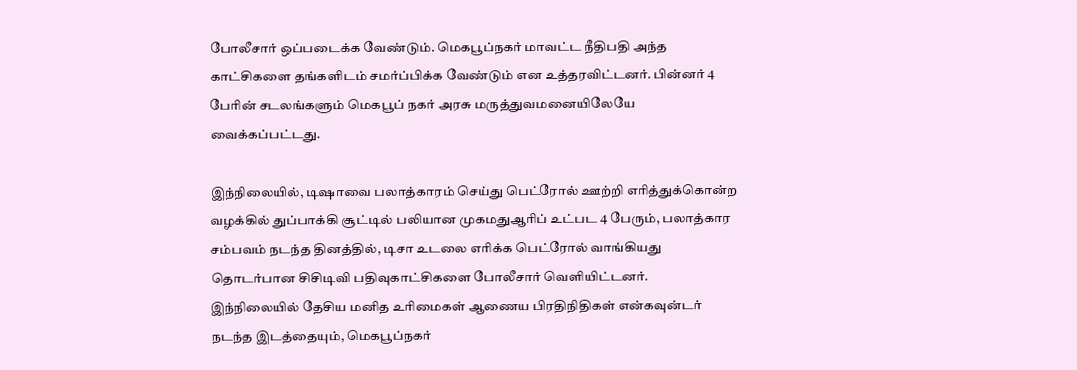போலீசார் ஒப்படைக்க வேண்டும். மெகபூப்நகர் மாவட்ட நீதிபதி அந்த காட்சிகளை தங்களிடம் சமர்ப்பிக்க வேண்டும் என உத்தரவிட்டனர். பின்னர் 4 பேரின் சடலங்களும் மெகபூப் நகர் அரசு மருத்துவமனையிலேயே வைக்கப்பட்டது.

இந்நிலையில், டிஷாவை பலாத்காரம் செய்து பெட்ரோல் ஊற்றி எரித்துக்கொன்ற வழக்கில் துப்பாக்கி சூட்டில் பலியான முகமதுஆரிப் உட்பட 4 பேரும், பலாத்கார சம்பவம் நடந்த தினத்தில், டிசா உடலை எரிக்க பெட்ரோல் வாங்கியது தொடர்பான சிசிடிவி பதிவுகாட்சிகளை போலீசார் வெளியிட்டனர்.
இந்நிலையில் தேசிய மனித உரிமைகள் ஆணைய பிரதிநிதிகள் என்கவுன்டர் நடந்த இடத்தையும், மெகபூப்நகர்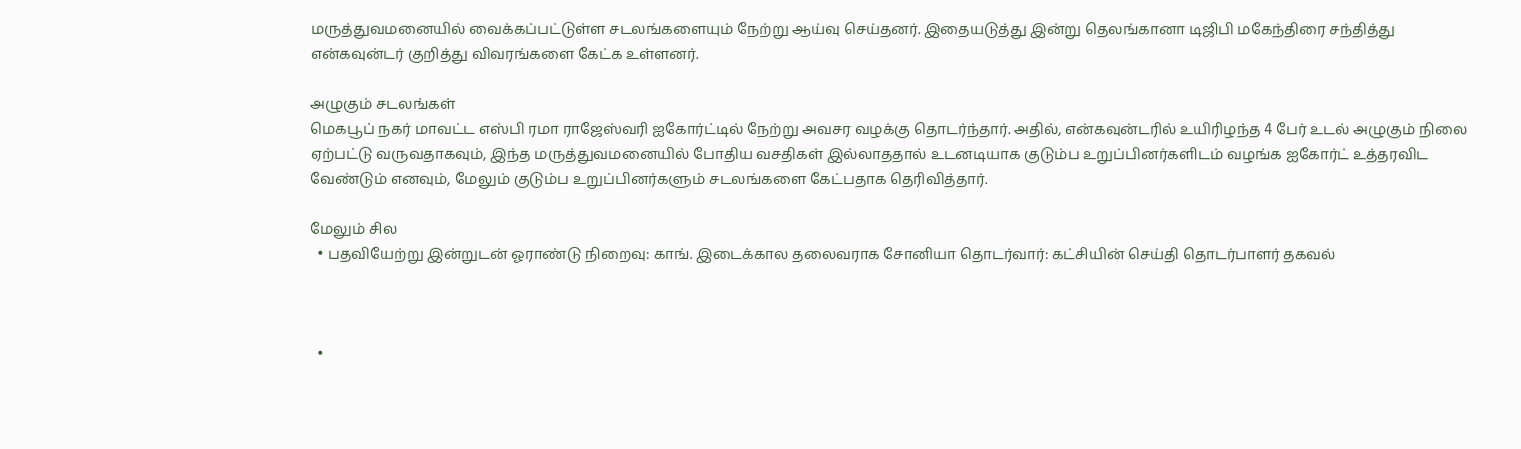மருத்துவமனையில் வைக்கப்பட்டுள்ள சடலங்களையும் நேற்று ஆய்வு செய்தனர். இதையடுத்து இன்று தெலங்கானா டிஜிபி மகேந்திரை சந்தித்து என்கவுன்டர் குறித்து விவரங்களை கேட்க உள்ளனர்.

அழுகும் சடலங்கள்
மெகபூப் நகர் மாவட்ட எஸ்பி ரமா ராஜேஸ்வரி ஐகோர்ட்டில் நேற்று அவசர வழக்கு தொடர்ந்தார். அதில், என்கவுன்டரில் உயிரிழந்த 4 பேர் உடல் அழுகும் நிலை ஏற்பட்டு வருவதாகவும், இந்த மருத்துவமனையில் போதிய வசதிகள் இல்லாததால் உடனடியாக குடும்ப உறுப்பினர்களிடம் வழங்க ஐகோர்ட் உத்தரவிட வேண்டும் எனவும், மேலும் குடும்ப உறுப்பினர்களும் சடலங்களை கேட்பதாக தெரிவித்தார்.

மேலும் சில
  • பதவியேற்று இன்றுடன் ஓராண்டு நிறைவு: காங். இடைக்கால தலைவராக சோனியா தொடர்வார்: கட்சியின் செய்தி தொடர்பாளர் தகவல்



  •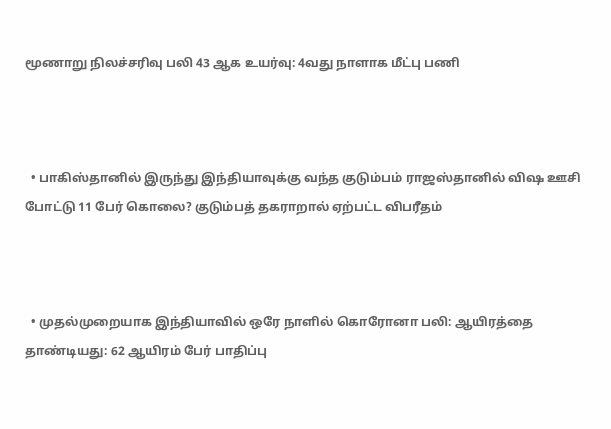மூணாறு நிலச்சரிவு பலி 43 ஆக உயர்வு: 4வது நாளாக மீட்பு பணி



  • பாகிஸ்தானில் இருந்து இந்தியாவுக்கு வந்த குடும்பம் ராஜஸ்தானில் விஷ ஊசி போட்டு 11 பேர் கொலை? குடும்பத் தகராறால் ஏற்பட்ட விபரீதம்



  • முதல்முறையாக இந்தியாவில் ஒரே நாளில் கொரோனா பலி: ஆயிரத்தை தாண்டியது: 62 ஆயிரம் பேர் பாதிப்பு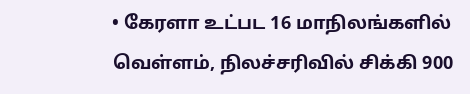• கேரளா உட்பட 16 மாநிலங்களில் வெள்ளம், நிலச்சரிவில் சிக்கி 900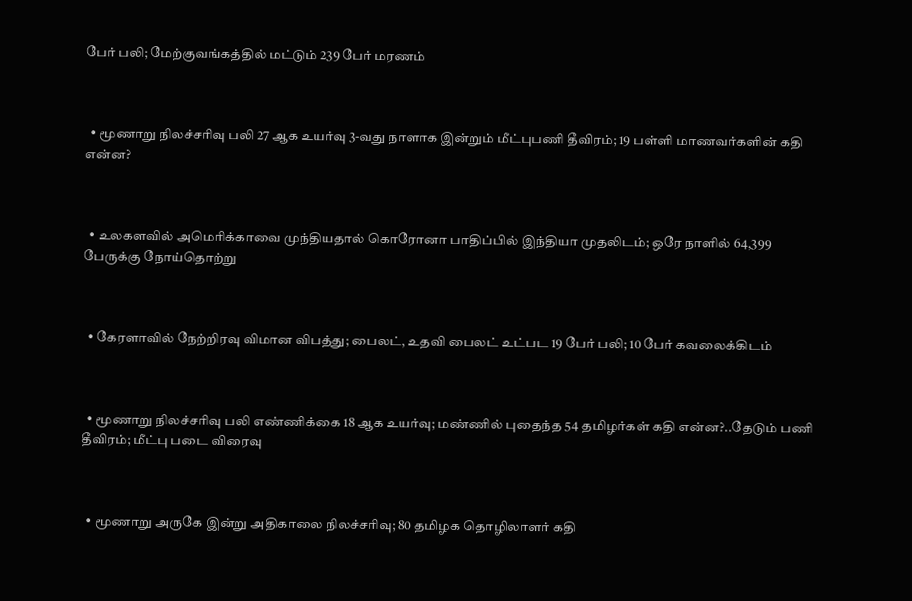பேர் பலி; மேற்குவங்கத்தில் மட்டும் 239 பேர் மரணம்



  • மூணாறு நிலச்சரிவு பலி 27 ஆக உயர்வு 3-வது நாளாக இன்றும் மீட்புபணி தீவிரம்; 19 பள்ளி மாணவர்களின் கதி என்ன?



  • உலகளவில் அமெரிக்காவை முந்தியதால் கொரோனா பாதிப்பில் இந்தியா முதலிடம்; ஒரே நாளில் 64,399 பேருக்கு நோய்தொற்று



  • கேரளாவில் நேற்றிரவு விமான விபத்து; பைலட், உதவி பைலட் உட்பட 19 பேர் பலி; 10 பேர் கவலைக்கிடம்



  • மூணாறு நிலச்சரிவு பலி எண்ணிக்கை 18 ஆக உயர்வு; மண்ணில் புதைந்த 54 தமிழர்கள் கதி என்ன?..தேடும் பணி தீவிரம்; மீட்பு படை விரைவு



  • மூணாறு அருகே இன்று அதிகாலை நிலச்சரிவு; 80 தமிழக தொழிலாளர் கதி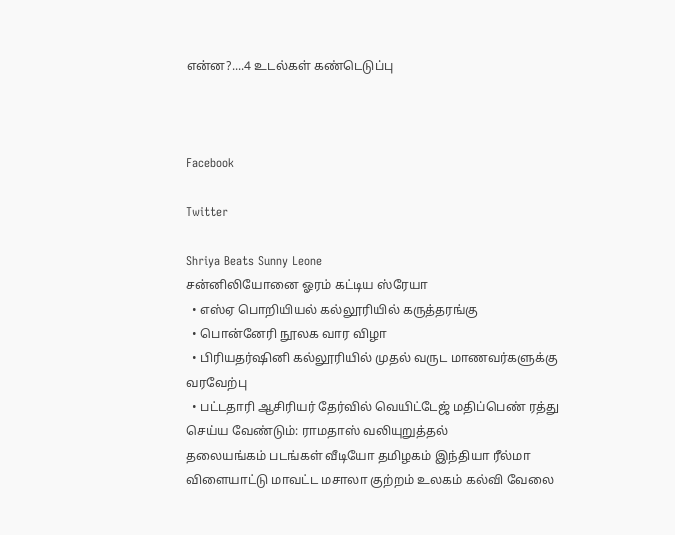என்ன?....4 உடல்கள் கண்டெடுப்பு



Facebook

Twitter

Shriya Beats Sunny Leone
சன்னிலியோனை ஓரம் கட்டிய ஸ்ரேயா
  • எஸ்ஏ பொறியியல் கல்லூரியில் கருத்தரங்கு
  • பொன்னேரி நூலக வார விழா
  • பிரியதர்ஷினி கல்லூரியில் முதல் வருட மாணவர்களுக்கு வரவேற்பு
  • பட்டதாரி ஆசிரியர் தேர்வில் வெயிட்டேஜ் மதிப்பெண் ரத்து செய்ய வேண்டும்: ராமதாஸ் வலியுறுத்தல்
தலையங்கம் படங்கள் வீடியோ தமிழகம் இந்தியா ரீல்மா விளையாட்டு மாவட்ட மசாலா குற்றம் உலகம் கல்வி வேலை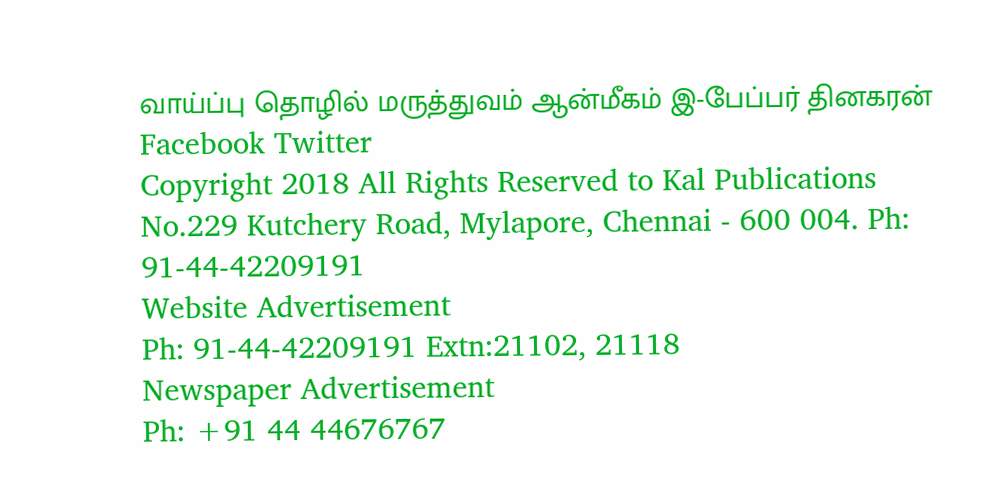வாய்ப்பு தொழில் மருத்துவம் ஆன்மீகம் இ-பேப்பர் தினகரன் Facebook Twitter
Copyright 2018 All Rights Reserved to Kal Publications
No.229 Kutchery Road, Mylapore, Chennai - 600 004. Ph: 91-44-42209191
Website Advertisement
Ph: 91-44-42209191 Extn:21102, 21118
Newspaper Advertisement
Ph: +91 44 44676767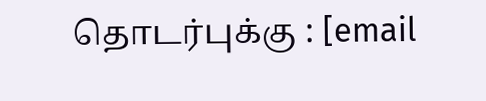தொடர்புக்கு : [email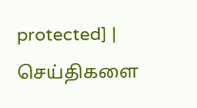protected] | செய்திகளை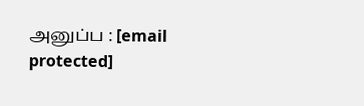அனுப்ப : [email protected]